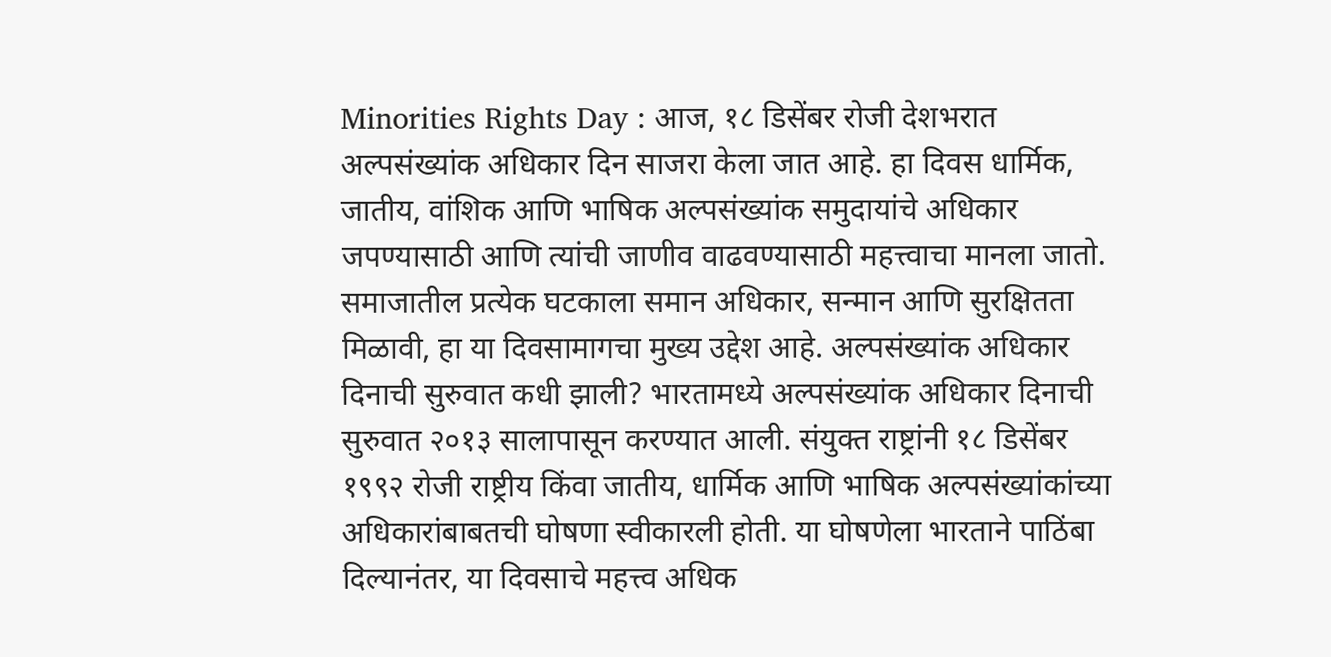Minorities Rights Day : आज, १८ डिसेंबर रोजी देशभरात अल्पसंख्यांक अधिकार दिन साजरा केला जात आहे. हा दिवस धार्मिक, जातीय, वांशिक आणि भाषिक अल्पसंख्यांक समुदायांचे अधिकार जपण्यासाठी आणि त्यांची जाणीव वाढवण्यासाठी महत्त्वाचा मानला जातो. समाजातील प्रत्येक घटकाला समान अधिकार, सन्मान आणि सुरक्षितता मिळावी, हा या दिवसामागचा मुख्य उद्देश आहे. अल्पसंख्यांक अधिकार दिनाची सुरुवात कधी झाली? भारतामध्ये अल्पसंख्यांक अधिकार दिनाची सुरुवात २०१३ सालापासून करण्यात आली. संयुक्त राष्ट्रांनी १८ डिसेंबर १९९२ रोजी राष्ट्रीय किंवा जातीय, धार्मिक आणि भाषिक अल्पसंख्यांकांच्या अधिकारांबाबतची घोषणा स्वीकारली होती. या घोषणेला भारताने पाठिंबा दिल्यानंतर, या दिवसाचे महत्त्व अधिक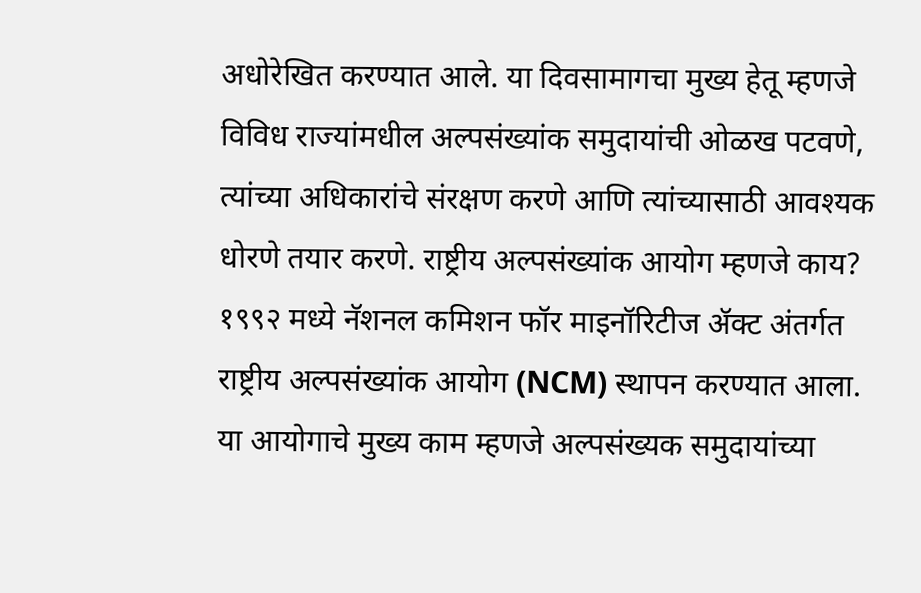अधोरेखित करण्यात आले. या दिवसामागचा मुख्य हेतू म्हणजे विविध राज्यांमधील अल्पसंख्यांक समुदायांची ओळख पटवणे, त्यांच्या अधिकारांचे संरक्षण करणे आणि त्यांच्यासाठी आवश्यक धोरणे तयार करणे. राष्ट्रीय अल्पसंख्यांक आयोग म्हणजे काय? १९९२ मध्ये नॅशनल कमिशन फॉर माइनॉरिटीज ॲक्ट अंतर्गत राष्ट्रीय अल्पसंख्यांक आयोग (NCM) स्थापन करण्यात आला. या आयोगाचे मुख्य काम म्हणजे अल्पसंख्यक समुदायांच्या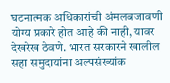घटनात्मक अधिकारांची अंमलबजावणी योग्य प्रकारे होत आहे की नाही, यावर देखरेख ठेवणे. भारत सरकारने खालील सहा समुदायांना अल्पसंख्यांक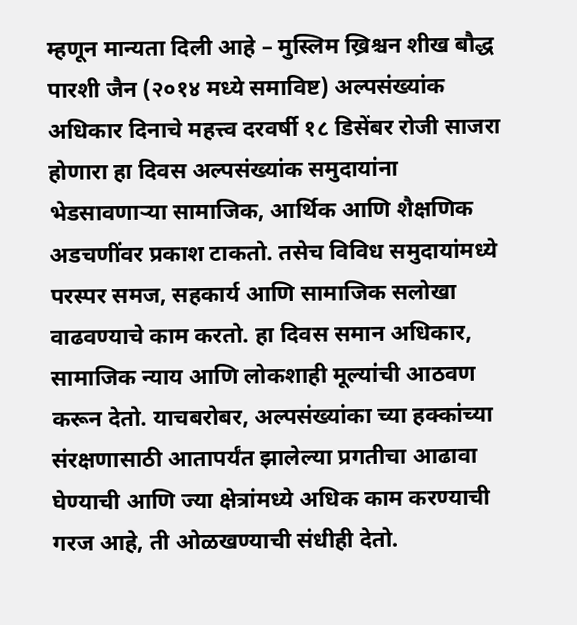म्हणून मान्यता दिली आहे – मुस्लिम ख्रिश्चन शीख बौद्ध पारशी जैन (२०१४ मध्ये समाविष्ट) अल्पसंख्यांक अधिकार दिनाचे महत्त्व दरवर्षी १८ डिसेंबर रोजी साजरा होणारा हा दिवस अल्पसंख्यांक समुदायांना भेडसावणाऱ्या सामाजिक, आर्थिक आणि शैक्षणिक अडचणींवर प्रकाश टाकतो. तसेच विविध समुदायांमध्ये परस्पर समज, सहकार्य आणि सामाजिक सलोखा वाढवण्याचे काम करतो. हा दिवस समान अधिकार, सामाजिक न्याय आणि लोकशाही मूल्यांची आठवण करून देतो. याचबरोबर, अल्पसंख्यांका च्या हक्कांच्या संरक्षणासाठी आतापर्यंत झालेल्या प्रगतीचा आढावा घेण्याची आणि ज्या क्षेत्रांमध्ये अधिक काम करण्याची गरज आहे, ती ओळखण्याची संधीही देतो.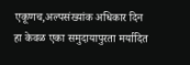एकूणच,अल्पसंख्यांक अधिकार दिन हा केवळ एका समुदायापुरता मर्यादित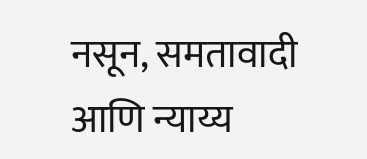नसून, समतावादी आणि न्याय्य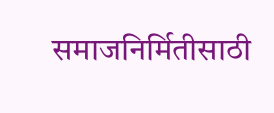समाजनिर्मितीसाठी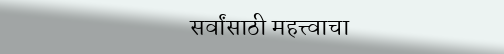सर्वांसाठी महत्त्वाचा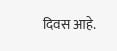दिवस आहे.